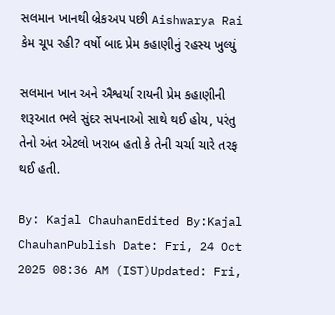સલમાન ખાનથી બ્રેકઅપ પછી Aishwarya Rai કેમ ચૂપ રહી? વર્ષો બાદ પ્રેમ કહાણીનું રહસ્ય ખુલ્યું

સલમાન ખાન અને ઐશ્વર્યા રાયની પ્રેમ કહાણીની શરૂઆત ભલે સુંદર સપનાઓ સાથે થઈ હોય, પરંતુ તેનો અંત એટલો ખરાબ હતો કે તેની ચર્ચા ચારે તરફ થઈ હતી.

By: Kajal ChauhanEdited By:Kajal ChauhanPublish Date: Fri, 24 Oct 2025 08:36 AM (IST)Updated: Fri,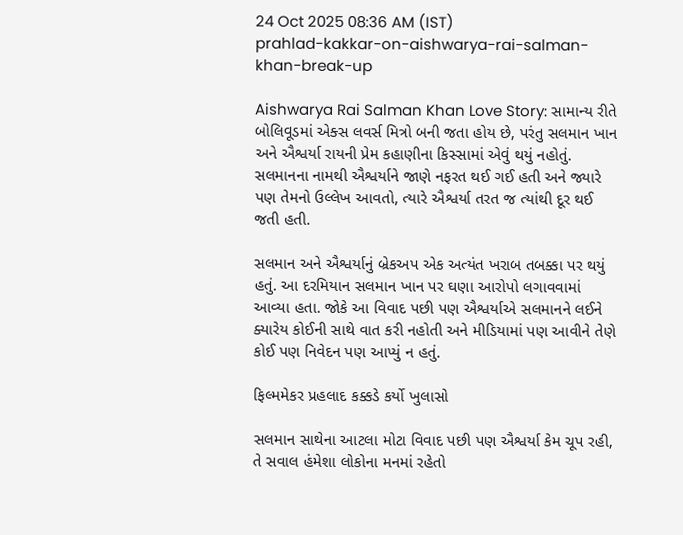24 Oct 2025 08:36 AM (IST)
prahlad-kakkar-on-aishwarya-rai-salman-khan-break-up

Aishwarya Rai Salman Khan Love Story: સામાન્ય રીતે બોલિવૂડમાં એક્સ લવર્સ મિત્રો બની જતા હોય છે, પરંતુ સલમાન ખાન અને ઐશ્વર્યા રાયની પ્રેમ કહાણીના કિસ્સામાં એવું થયું નહોતું. સલમાનના નામથી ઐશ્વર્યાને જાણે નફરત થઈ ગઈ હતી અને જ્યારે પણ તેમનો ઉલ્લેખ આવતો, ત્યારે ઐશ્વર્યા તરત જ ત્યાંથી દૂર થઈ જતી હતી.

સલમાન અને ઐશ્વર્યાનું બ્રેકઅપ એક અત્યંત ખરાબ તબક્કા પર થયું હતું. આ દરમિયાન સલમાન ખાન પર ઘણા આરોપો લગાવવામાં આવ્યા હતા. જોકે આ વિવાદ પછી પણ ઐશ્વર્યાએ સલમાનને લઈને ક્યારેય કોઈની સાથે વાત કરી નહોતી અને મીડિયામાં પણ આવીને તેણે કોઈ પણ નિવેદન પણ આપ્યું ન હતું.

ફિલ્મમેકર પ્રહલાદ કક્કડે કર્યો ખુલાસો

સલમાન સાથેના આટલા મોટા વિવાદ પછી પણ ઐશ્વર્યા કેમ ચૂપ રહી, તે સવાલ હંમેશા લોકોના મનમાં રહેતો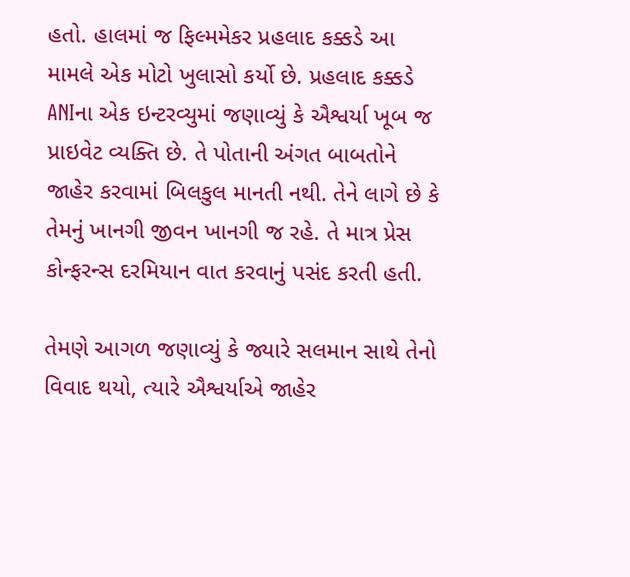હતો. હાલમાં જ ફિલ્મમેકર પ્રહલાદ કક્કડે આ મામલે એક મોટો ખુલાસો કર્યો છે. પ્રહલાદ કક્કડે ANIના એક ઇન્ટરવ્યુમાં જણાવ્યું કે ઐશ્વર્યા ખૂબ જ પ્રાઇવેટ વ્યક્તિ છે. તે પોતાની અંગત બાબતોને જાહેર કરવામાં બિલકુલ માનતી નથી. તેને લાગે છે કે તેમનું ખાનગી જીવન ખાનગી જ રહે. તે માત્ર પ્રેસ કોન્ફરન્સ દરમિયાન વાત કરવાનું પસંદ કરતી હતી.

તેમણે આગળ જણાવ્યું કે જ્યારે સલમાન સાથે તેનો વિવાદ થયો, ત્યારે ઐશ્વર્યાએ જાહેર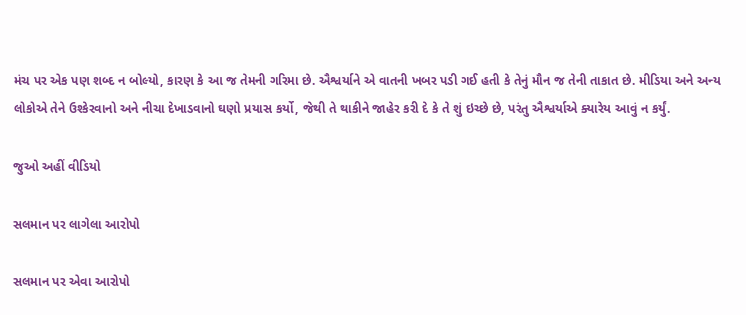મંચ પર એક પણ શબ્દ ન બોલ્યો, કારણ કે આ જ તેમની ગરિમા છે. ઐશ્વર્યાને એ વાતની ખબર પડી ગઈ હતી કે તેનું મૌન જ તેની તાકાત છે. મીડિયા અને અન્ય લોકોએ તેને ઉશ્કેરવાનો અને નીચા દેખાડવાનો ઘણો પ્રયાસ કર્યો, જેથી તે થાકીને જાહેર કરી દે કે તે શું ઇચ્છે છે, પરંતુ ઐશ્વર્યાએ ક્યારેય આવું ન કર્યું.

જુઓ અહીં વીડિયો

સલમાન પર લાગેલા આરોપો

સલમાન પર એવા આરોપો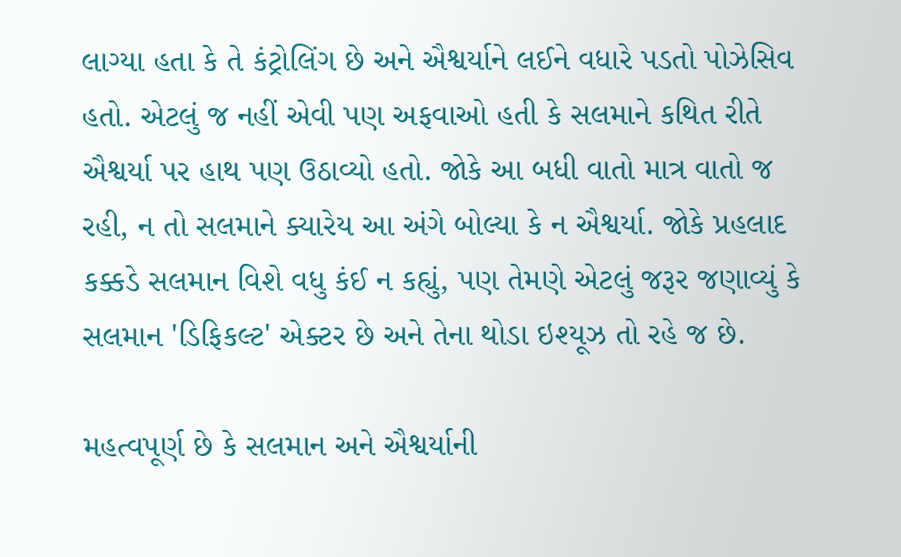લાગ્યા હતા કે તે કંટ્રોલિંગ છે અને ઐશ્વર્યાને લઈને વધારે પડતો પોઝેસિવ હતો. એટલું જ નહીં એવી પણ અફવાઓ હતી કે સલમાને કથિત રીતે ઐશ્વર્યા પર હાથ પણ ઉઠાવ્યો હતો. જોકે આ બધી વાતો માત્ર વાતો જ રહી, ન તો સલમાને ક્યારેય આ અંગે બોલ્યા કે ન ઐશ્વર્યા. જોકે પ્રહલાદ કક્કડે સલમાન વિશે વધુ કંઈ ન કહ્યું, પણ તેમણે એટલું જરૂર જણાવ્યું કે સલમાન 'ડિફિકલ્ટ' એક્ટર છે અને તેના થોડા ઇશ્યૂઝ તો રહે જ છે.

મહત્વપૂર્ણ છે કે સલમાન અને ઐશ્વર્યાની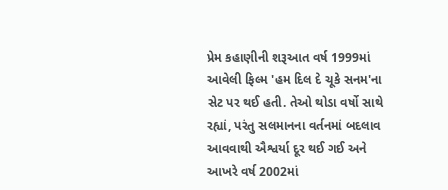પ્રેમ કહાણીની શરૂઆત વર્ષ 1999માં આવેલી ફિલ્મ 'હમ દિલ દે ચૂકે સનમ'ના સેટ પર થઈ હતી. તેઓ થોડા વર્ષો સાથે રહ્યાં, પરંતુ સલમાનના વર્તનમાં બદલાવ આવવાથી ઐશ્વર્યા દૂર થઈ ગઈ અને આખરે વર્ષ 2002માં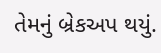તેમનું બ્રેકઅપ થયું.